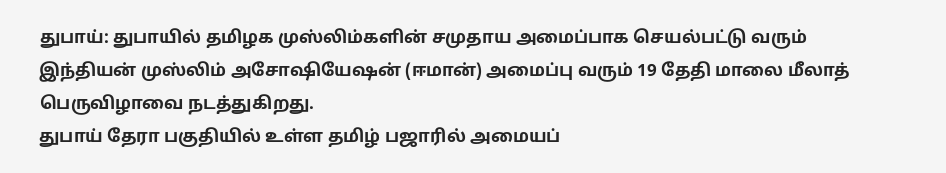துபாய்: துபாயில் தமிழக முஸ்லிம்களின் சமுதாய அமைப்பாக செயல்பட்டு வரும் இந்தியன் முஸ்லிம் அசோஷியேஷன் (ஈமான்) அமைப்பு வரும் 19 தேதி மாலை மீலாத் பெருவிழாவை நடத்துகிறது.
துபாய் தேரா பகுதியில் உள்ள தமிழ் பஜாரில் அமையப்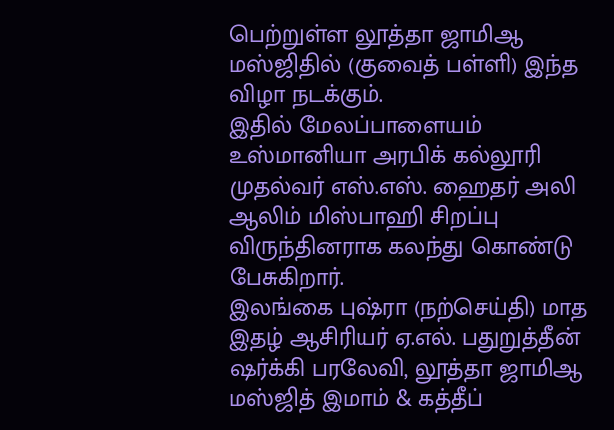பெற்றுள்ள லூத்தா ஜாமிஆ மஸ்ஜிதில் (குவைத் பள்ளி) இந்த விழா நடக்கும்.
இதில் மேலப்பாளையம் உஸ்மானியா அரபிக் கல்லூரி முதல்வர் எஸ்.எஸ். ஹைதர் அலி ஆலிம் மிஸ்பாஹி சிறப்பு விருந்தினராக கலந்து கொண்டு பேசுகிறார்.
இலங்கை புஷ்ரா (நற்செய்தி) மாத இதழ் ஆசிரியர் ஏ.எல். பதுறுத்தீன் ஷர்க்கி பரலேவி, லூத்தா ஜாமிஆ மஸ்ஜித் இமாம் & கத்தீப்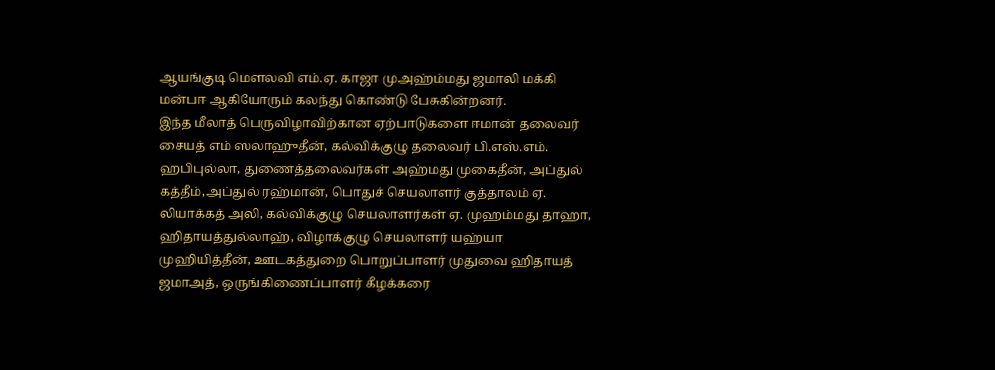ஆயங்குடி மௌலவி எம்.ஏ. காஜா முஅஹ்ம்மது ஜமாலி மக்கி மன்பஈ ஆகியோரும் கலந்து கொண்டு பேசுகின்றனர்.
இந்த மீலாத் பெருவிழாவிற்கான ஏற்பாடுகளை ஈமான் தலைவர் சையத் எம் ஸலாஹுதீன், கல்விக்குழு தலைவர் பி.எஸ்.எம். ஹபிபுல்லா, துணைத்தலைவர்கள் அஹ்மது முகைதீன், அப்துல் கத்தீம்,அப்துல் ரஹ்மான், பொதுச் செயலாளர் குத்தாலம் ஏ. லியாக்கத் அலி, கல்விக்குழு செயலாளர்கள் ஏ. முஹம்மது தாஹா, ஹிதாயத்துல்லாஹ், விழாக்குழு செயலாளர் யஹ்யா முஹியித்தீன், ஊடகத்துறை பொறுப்பாளர் முதுவை ஹிதாயத் ஜமாஅத், ஒருங்கிணைப்பாளர் கீழக்கரை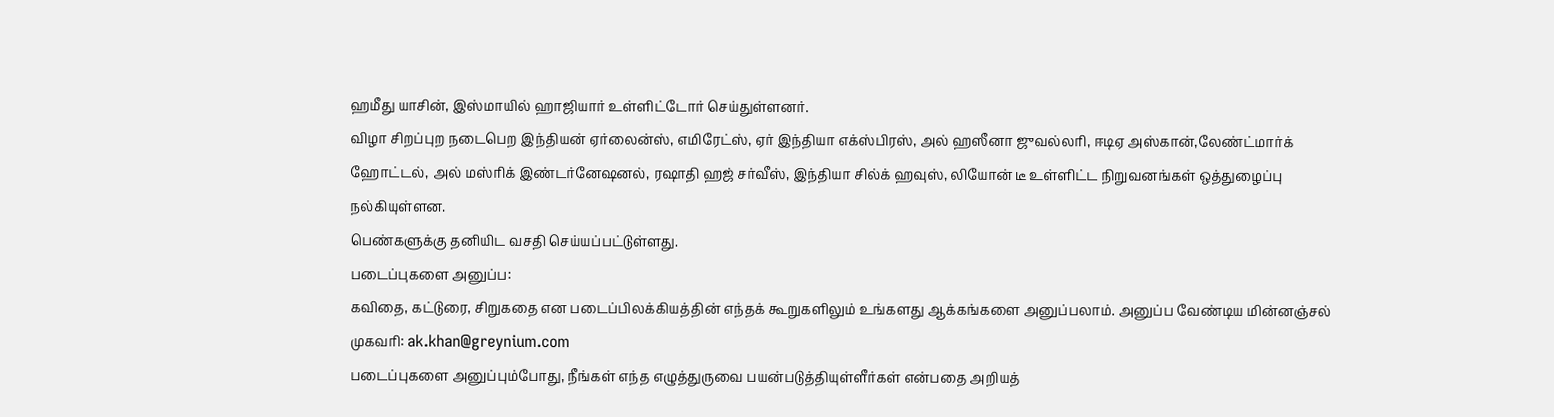ஹமீது யாசின், இஸ்மாயில் ஹாஜியார் உள்ளிட்டோர் செய்துள்ளனர்.
விழா சிறப்புற நடைபெற இந்தியன் ஏர்லைன்ஸ், எமிரேட்ஸ், ஏர் இந்தியா எக்ஸ்பிரஸ், அல் ஹஸீனா ஜுவல்லரி, ஈடிஏ அஸ்கான்,லேண்ட்மார்க் ஹோட்டல், அல் மஸ்ரிக் இண்டர்னேஷனல், ரஷாதி ஹஜ் சர்வீஸ், இந்தியா சில்க் ஹவுஸ், லியோன் டீ உள்ளிட்ட நிறுவனங்கள் ஒத்துழைப்பு நல்கியுள்ளன.
பெண்களுக்கு தனியிட வசதி செய்யப்பட்டுள்ளது.
படைப்புகளை அனுப்ப:
கவிதை, கட்டுரை, சிறுகதை என படைப்பிலக்கியத்தின் எந்தக் கூறுகளிலும் உங்களது ஆக்கங்களை அனுப்பலாம். அனுப்ப வேண்டிய மின்னஞ்சல் முகவரி: ak.khan@greynium.com
படைப்புகளை அனுப்பும்போது, நீங்கள் எந்த எழுத்துருவை பயன்படுத்தியுள்ளீர்கள் என்பதை அறியத்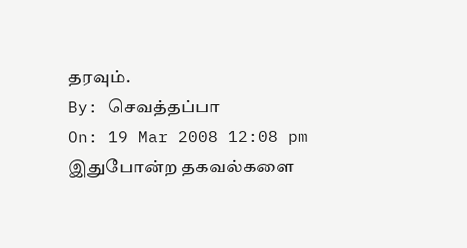தரவும்.
By: செவத்தப்பா
On: 19 Mar 2008 12:08 pm
இதுபோன்ற தகவல்களை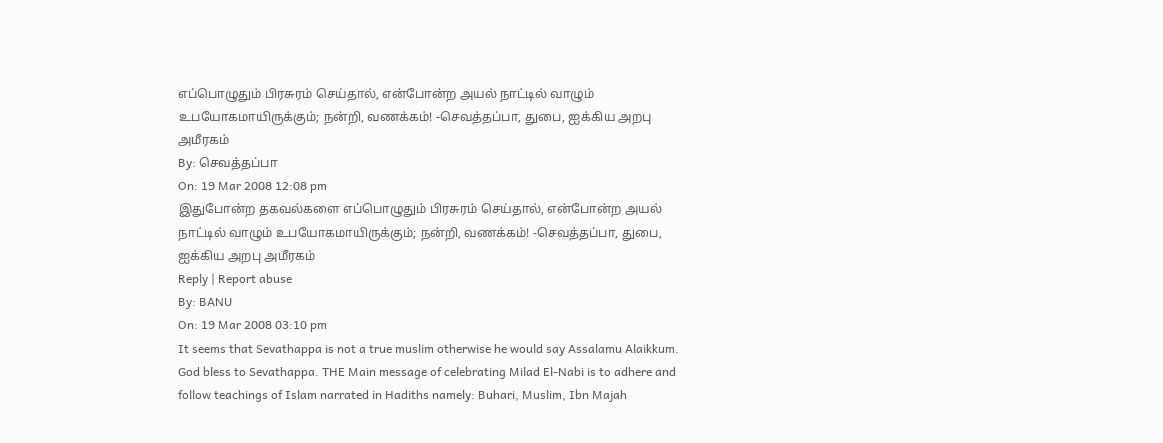எப்பொழுதும் பிரசுரம் செய்தால், என்போன்ற அயல் நாட்டில் வாழும் உபயோகமாயிருக்கும்; நன்றி, வணக்கம்! -செவத்தப்பா, துபை, ஐக்கிய அறபு அமீரகம்
By: செவத்தப்பா
On: 19 Mar 2008 12:08 pm
இதுபோன்ற தகவல்களை எப்பொழுதும் பிரசுரம் செய்தால், என்போன்ற அயல் நாட்டில் வாழும் உபயோகமாயிருக்கும்; நன்றி, வணக்கம்! -செவத்தப்பா, துபை, ஐக்கிய அறபு அமீரகம்
Reply | Report abuse
By: BANU
On: 19 Mar 2008 03:10 pm
It seems that Sevathappa is not a true muslim otherwise he would say Assalamu Alaikkum. God bless to Sevathappa. THE Main message of celebrating Milad El-Nabi is to adhere and follow teachings of Islam narrated in Hadiths namely: Buhari, Muslim, Ibn Majah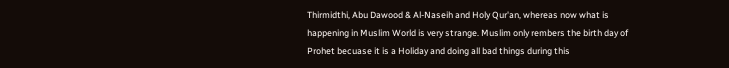Thirmidthi, Abu Dawood & Al-Naseih and Holy Qur'an, whereas now what is happening in Muslim World is very strange. Muslim only rembers the birth day of Prohet becuase it is a Holiday and doing all bad things during this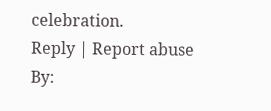celebration.
Reply | Report abuse
By: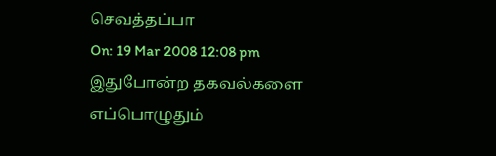செவத்தப்பா
On: 19 Mar 2008 12:08 pm
இதுபோன்ற தகவல்களை எப்பொழுதும்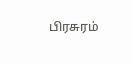பிரசுரம்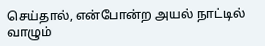செய்தால், என்போன்ற அயல் நாட்டில் வாழும்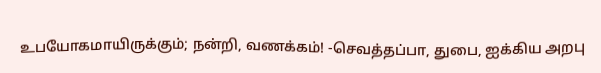உபயோகமாயிருக்கும்; நன்றி, வணக்கம்! -செவத்தப்பா, துபை, ஐக்கிய அறபு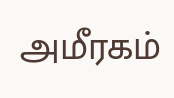அமீரகம்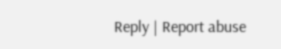Reply | Report abuse